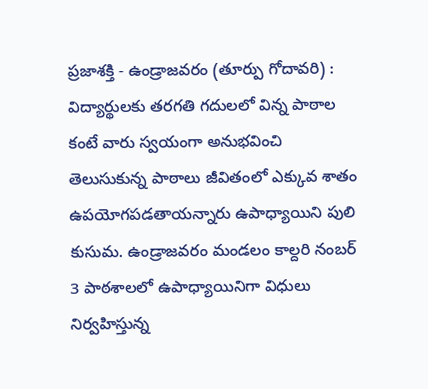ప్రజాశక్తి - ఉండ్రాజవరం (తూర్పు గోదావరి) : విద్యార్థులకు తరగతి గదులలో విన్న పాఠాల కంటే వారు స్వయంగా అనుభవించి తెలుసుకున్న పాఠాలు జీవితంలో ఎక్కువ శాతం ఉపయోగపడతాయన్నారు ఉపాధ్యాయిని పులి కుసుమ. ఉండ్రాజవరం మండలం కాల్దరి నంబర్ 3 పాఠశాలలో ఉపాధ్యాయినిగా విధులు నిర్వహిస్తున్న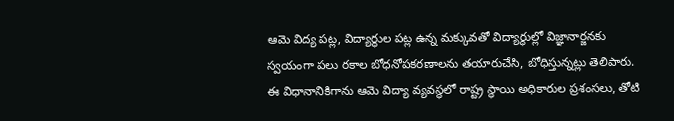ఆమె విద్య పట్ల, విద్యార్థుల పట్ల ఉన్న మక్కువతో విద్యార్థుల్లో విజ్ఞానార్జనకు స్వయంగా పలు రకాల బోధనోపకరణాలను తయారుచేసి, బోధిస్తున్నట్లు తెలిపారు. ఈ విధానానికిగాను ఆమె విద్యా వ్యవస్థలో రాష్ట్ర స్థాయి అధికారుల ప్రశంసలు, తోటి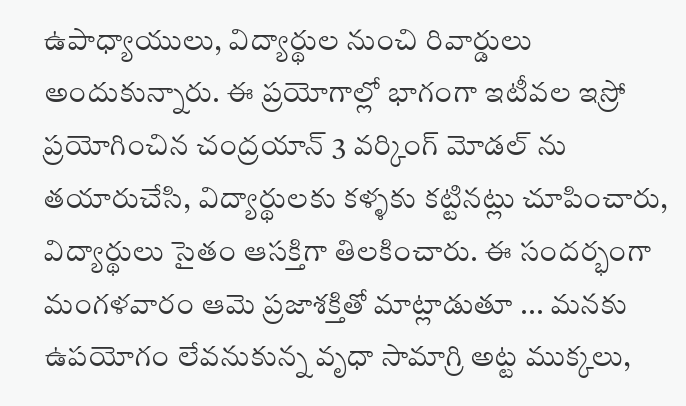ఉపాధ్యాయులు, విద్యార్థుల నుంచి రివార్డులు అందుకున్నారు. ఈ ప్రయోగాల్లో భాగంగా ఇటీవల ఇస్రో ప్రయోగించిన చంద్రయాన్ 3 వర్కింగ్ మోడల్ ను తయారుచేసి, విద్యార్థులకు కళ్ళకు కట్టినట్లు చూపించారు, విద్యార్థులు సైతం ఆసక్తిగా తిలకించారు. ఈ సందర్భంగా మంగళవారం ఆమె ప్రజాశక్తితో మాట్లాడుతూ ... మనకు ఉపయోగం లేవనుకున్న వృధా సామాగ్రి అట్ట ముక్కలు,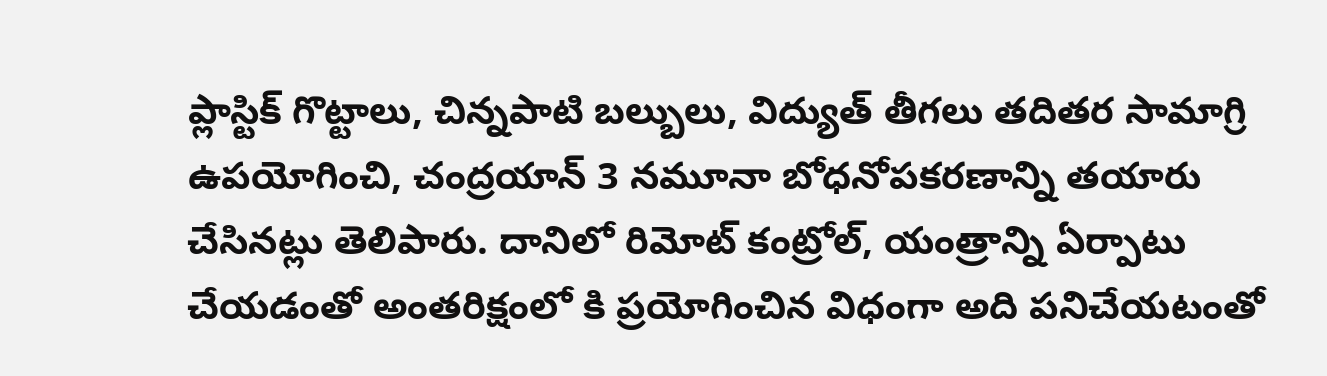ప్లాస్టిక్ గొట్టాలు, చిన్నపాటి బల్బులు, విద్యుత్ తీగలు తదితర సామాగ్రి ఉపయోగించి, చంద్రయాన్ 3 నమూనా బోధనోపకరణాన్ని తయారు చేసినట్లు తెలిపారు. దానిలో రిమోట్ కంట్రోల్, యంత్రాన్ని ఏర్పాటు చేయడంతో అంతరిక్షంలో కి ప్రయోగించిన విధంగా అది పనిచేయటంతో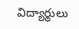విద్యార్థులు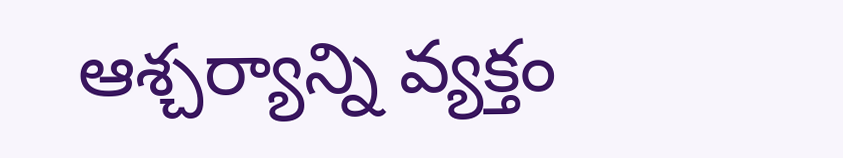ఆశ్చర్యాన్ని వ్యక్తం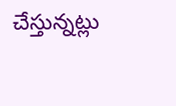చేస్తున్నట్లు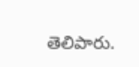తెలిపారు.